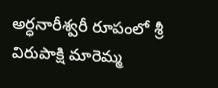అర్ధనారీశ్వరీ రూపంలో శ్రీ విరుపాక్షి మారెమ్మ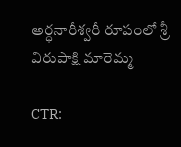అర్ధనారీశ్వరీ రూపంలో శ్రీ విరుపాక్షి మారెమ్మ

CTR: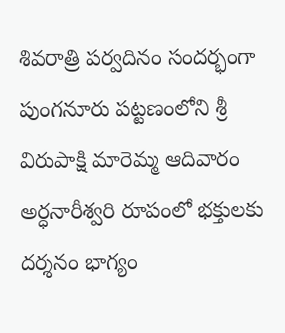శివరాత్రి పర్వదినం సందర్భంగా పుంగనూరు పట్టణంలోని శ్రీ విరుపాక్షి మారెమ్మ ఆదివారం అర్ధనారీశ్వరి రూపంలో భక్తులకు దర్శనం భాగ్యం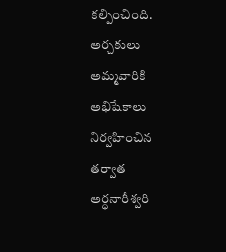కల్పించింది. అర్చకులు అమ్మవారికి అభిషేకాలు నిర్వహించిన తర్వాత అర్ధనారీశ్వరి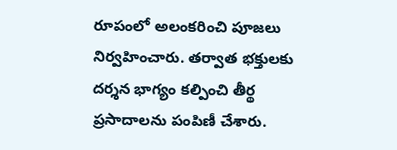రూపంలో అలంకరించి పూజలు నిర్వహించారు. తర్వాత భక్తులకు దర్శన భాగ్యం కల్పించి తీర్థ ప్రసాదాలను పంపిణీ చేశారు.